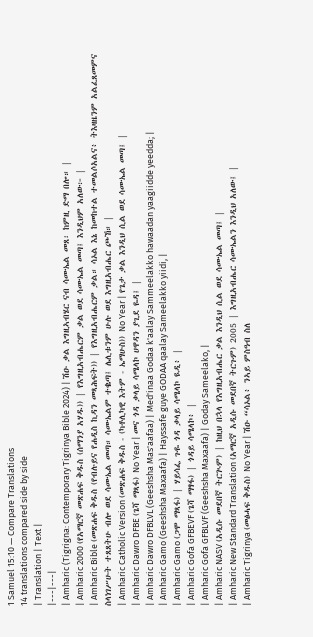1 Samuel 15:10 — Compare Translations
14 translations compared side by side
| Translation | Text |
|---|---|
| Amharic (Tigrigna: Contemporary Tigrinya Bible 2024) | ሽዑ ቃል እግዚኣብሄር ናብ ሳሙኤል መጸ፡ ከምዚ ድማ በሎ። |
| Amharic 2000 (የአማርኛ መጽሐፍ ቅዱስ (ሰማንያ አሃዱ)) | የእግዚአብሔርም ቃል ወደ ሳሙኤል መጣ፤ እንዲህም አለው፦ |
| Amharic Bible (መጽሐፍ ቅዱስ (የብሉይና የሐዲስ ኪዳን መጻሕፍት)) | የእግዚአብሔርም ቃል። ሳኦል እኔ ከመከተል ተመልሶአልና፥ ትእዛዜንም አልፈጸመምና ስላነገሥሁት ተጸጸትሁ ብሎ ወደ ሳሙኤል መጣ። ሳሙኤልም ተቈጣ፤ ሌሊቱንም ሁሉ ወደ እግዚአብሔር ጮኸ። |
| Amharic Catholic Version (መጽሐፍ ቅዱስ - (ካቶሊካዊ እትም - ኤማሁስ)) No Year | የጌታ ቃል እንዲህ ሲል ወደ ሳሙኤል መጣ፤ |
| Amharic Dawro DFBE (ጌሻ ማጻፋ) No Year | መና ጎዳ ቃላይ ሳሜላኮ ሀዋዳን ያጊደ ዬዳ፤ |
| Amharic Dawro DFBLVL (Geeshsha Mas'aafaa) | Med'inaa Godaa k'aalay Sammeelakko hawaadan yaagiidde yeedda; |
| Amharic Gamo (Geeshsha Maxaafa) | Hayssafe guye GODAA qaalay Sameelakko yiidi, |
| Amharic Gamo (ጋሞ ማጻፋ) | ሃይሳፌ ጉዬ ጎዳ ቃላይ ሳሜላኮ ዪዲ፥ |
| Amharic Gofa GFBEVF (ጌሻ ማፃፋ) | ጎዳይ ሳሜላኮ፥ |
| Amharic Gofa GFBLVF (Geeshsha Maxaafa) | Goday Sameelako, |
| Amharic NASV (አዲሱ መደበኛ ትርጒም) | ከዚህ በኋላ የእግዚአብሔር ቃል እንዲህ ሲል ወደ ሳሙኤል መጣ፤ |
| Amharic New Standard Translation (አማርኛ አዲሱ መደበኛ ትርጉም) 2005 | እግዚአብሔር ሳሙኤልን እንዲህ አለው፤ |
| Amharic Tigrinya (መፅሓፍ ቅዱስ) No Year | ሽዑ “ሳኦል፥ ንኣይ ምስዓብ ስለ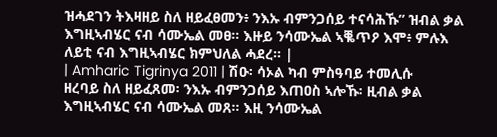ዝሓደገን ትእዛዘይ ስለ ዘይፈፀመን፥ ንእኡ ብምንጋሰይ ተናሳሕኹ” ዝብል ቃል እግዚኣብሄር ናብ ሳሙኤል መፀ። እዙይ ንሳሙኤል ኣቘጥዖ እሞ፥ ምሉእ ለይቲ ናብ እግዚኣብሄር ክምህለል ሓደረ። |
| Amharic Tigrinya 2011 | ሽዑ፡ ሳኦል ካብ ምስዓባይ ተመሊሱ ዘረባይ ስለ ዘይፈጸመ፡ ንእኡ ብምንጋሰይ እጠዐስ ኣሎኹ፡ ዚብል ቃል እግዚኣብሄር ናብ ሳሙኤል መጸ። እዚ ንሳሙኤል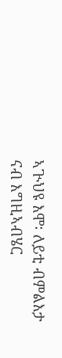ኣጒህዩ እሞ፡ ለይቲ ብምልእታ ናብ እግዚኣብሄር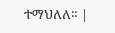ተማህለለ። |